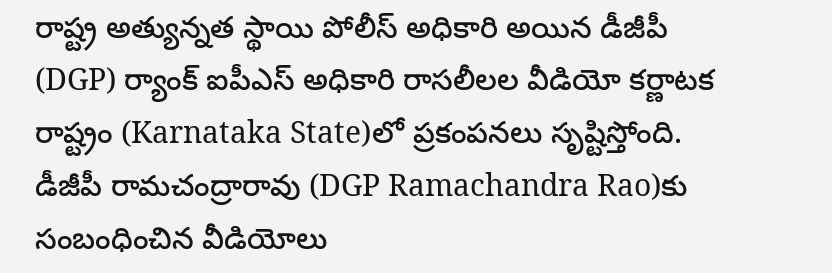రాష్ట్ర అత్యున్నత స్థాయి పోలీస్ అధికారి అయిన డీజీపీ (DGP) ర్యాంక్ ఐపీఎస్ అధికారి రాసలీలల వీడియో కర్ణాటక రాష్ట్రం (Karnataka State)లో ప్రకంపనలు సృష్టిస్తోంది. డీజీపీ రామచంద్రారావు (DGP Ramachandra Rao)కు సంబంధించిన వీడియోలు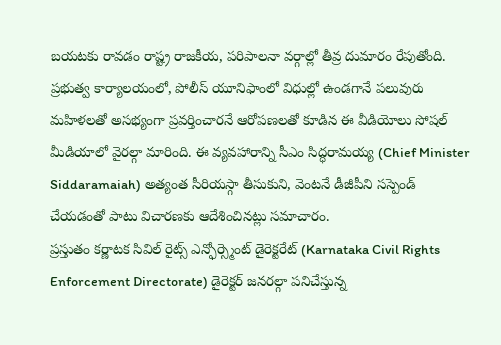బయటకు రావడం రాష్ట్ర రాజకీయ, పరిపాలనా వర్గాల్లో తీవ్ర దుమారం రేపుతోంది. ప్రభుత్వ కార్యాలయంలో, పోలీస్ యూనిఫాంలో విధుల్లో ఉండగానే పలువురు మహిళలతో అసభ్యంగా ప్రవర్తించారనే ఆరోపణలతో కూడిన ఈ వీడియోలు సోషల్ మీడియాలో వైరల్గా మారింది. ఈ వ్యవహారాన్ని సీఎం సిద్ధరామయ్య (Chief Minister Siddaramaiah) అత్యంత సీరియస్గా తీసుకుని, వెంటనే డీజీపీని సస్పెండ్ చేయడంతో పాటు విచారణకు ఆదేశించినట్లు సమాచారం.
ప్రస్తుతం కర్ణాటక సివిల్ రైట్స్ ఎన్ఫోర్స్మెంట్ డైరెక్టరేట్ (Karnataka Civil Rights Enforcement Directorate) డైరెక్టర్ జనరల్గా పనిచేస్తున్న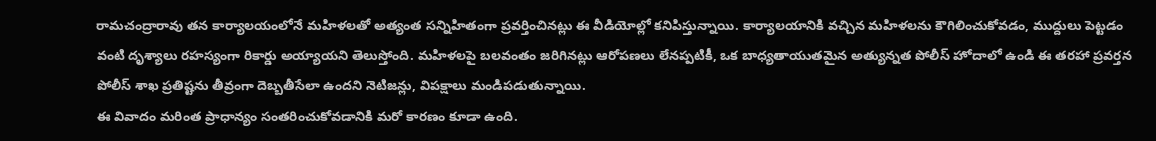రామచంద్రారావు తన కార్యాలయంలోనే మహిళలతో అత్యంత సన్నిహితంగా ప్రవర్తించినట్లు ఈ వీడియోల్లో కనిపిస్తున్నాయి. కార్యాలయానికి వచ్చిన మహిళలను కౌగిలించుకోవడం, ముద్దులు పెట్టడం వంటి దృశ్యాలు రహస్యంగా రికార్డు అయ్యాయని తెలుస్తోంది. మహిళలపై బలవంతం జరిగినట్లు ఆరోపణలు లేనప్పటికీ, ఒక బాధ్యతాయుతమైన అత్యున్నత పోలీస్ హోదాలో ఉండి ఈ తరహా ప్రవర్తన పోలీస్ శాఖ ప్రతిష్టను తీవ్రంగా దెబ్బతీసేలా ఉందని నెటిజన్లు, విపక్షాలు మండిపడుతున్నాయి.
ఈ వివాదం మరింత ప్రాధాన్యం సంతరించుకోవడానికి మరో కారణం కూడా ఉంది.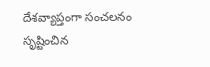దేశవ్యాప్తంగా సంచలనం సృష్టించిన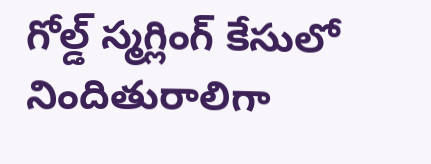గోల్డ్ స్మగ్లింగ్ కేసులో నిందితురాలిగా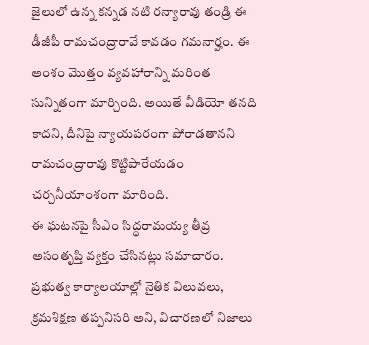జైలులో ఉన్న కన్నడ నటి రన్యారావు తండ్రి ఈ డీజీపీ రామచంద్రారావే కావడం గమనార్హం. ఈ అంశం మొత్తం వ్యవహారాన్ని మరింత సున్నితంగా మార్చింది. అయితే వీడియో తనది కాదని, దీనిపై న్యాయపరంగా పోరాడతానని రామచంద్రారావు కొట్టిపారేయడం చర్చనీయాంశంగా మారింది.
ఈ ఘటనపై సీఎం సిద్ధరామయ్య తీవ్ర అసంతృప్తి వ్యక్తం చేసినట్లు సమాచారం. ప్రభుత్వ కార్యాలయాల్లో నైతిక విలువలు, క్రమశిక్షణ తప్పనిసరి అని, విచారణలో నిజాలు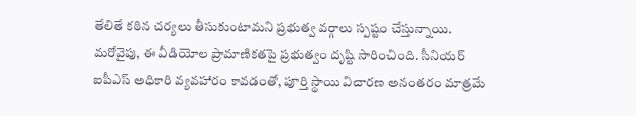తేలితే కఠిన చర్యలు తీసుకుంటామని ప్రభుత్వ వర్గాలు స్పష్టం చేస్తున్నాయి. మరోవైపు, ఈ వీడియోల ప్రామాణికతపై ప్రభుత్వం దృష్టి సారించింది. సీనియర్ ఐపీఎస్ అధికారి వ్యవహారం కావడంతో, పూర్తి స్థాయి విచారణ అనంతరం మాత్రమే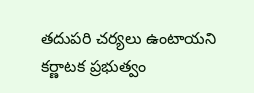తదుపరి చర్యలు ఉంటాయని కర్ణాటక ప్రభుత్వం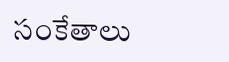సంకేతాలు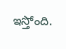ఇస్తోంది.